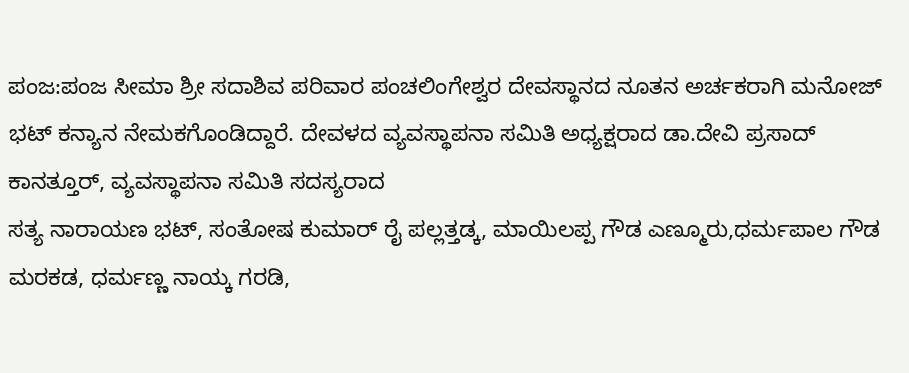ಪಂಜ:ಪಂಜ ಸೀಮಾ ಶ್ರೀ ಸದಾಶಿವ ಪರಿವಾರ ಪಂಚಲಿಂಗೇಶ್ವರ ದೇವಸ್ಥಾನದ ನೂತನ ಅರ್ಚಕರಾಗಿ ಮನೋಜ್ ಭಟ್ ಕನ್ಯಾನ ನೇಮಕಗೊಂಡಿದ್ದಾರೆ. ದೇವಳದ ವ್ಯವಸ್ಥಾಪನಾ ಸಮಿತಿ ಅಧ್ಯಕ್ಷರಾದ ಡಾ.ದೇವಿ ಪ್ರಸಾದ್ ಕಾನತ್ತೂರ್, ವ್ಯವಸ್ಥಾಪನಾ ಸಮಿತಿ ಸದಸ್ಯರಾದ
ಸತ್ಯ ನಾರಾಯಣ ಭಟ್, ಸಂತೋಷ ಕುಮಾರ್ ರೈ ಪಲ್ಲತ್ತಡ್ಕ, ಮಾಯಿಲಪ್ಪ ಗೌಡ ಎಣ್ಮೂರು,ಧರ್ಮಪಾಲ ಗೌಡ ಮರಕಡ, ಧರ್ಮಣ್ಣ ನಾಯ್ಕ ಗರಡಿ,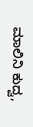ಮಾಲಿನಿ ಕುದ್ವ,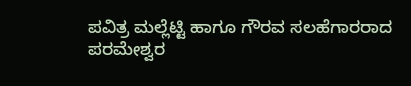ಪವಿತ್ರ ಮಲ್ಲೆಟ್ಟಿ ಹಾಗೂ ಗೌರವ ಸಲಹೆಗಾರರಾದ ಪರಮೇಶ್ವರ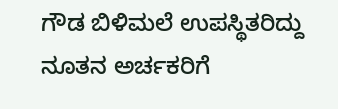ಗೌಡ ಬಿಳಿಮಲೆ ಉಪಸ್ಥಿತರಿದ್ದು ನೂತನ ಅರ್ಚಕರಿಗೆ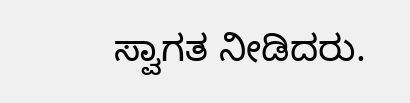ಸ್ವಾಗತ ನೀಡಿದರು.